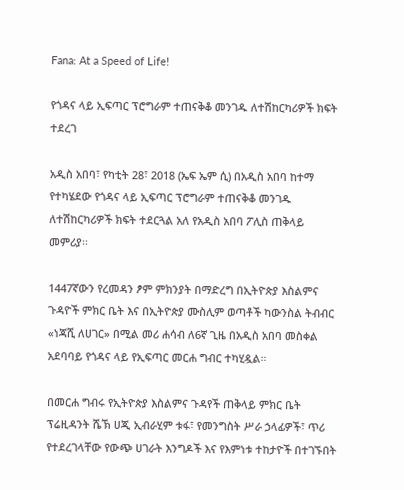Fana: At a Speed of Life!

የጎዳና ላይ ኢፍጣር ፕሮግራም ተጠናቅቆ መንገዱ ለተሽከርካሪዎች ክፍት ተደረገ

አዲስ አበባ፣ የካቲት 28፣ 2018 (ኤፍ ኤም ሲ) በአዲስ አበባ ከተማ የተካሄደው የጎዳና ላይ ኢፍጣር ፕሮግራም ተጠናቅቆ መንገዱ ለተሽከርካሪዎች ክፍት ተደርጓል አለ የአዲስ አበባ ፖሊስ ጠቅላይ መምሪያ፡፡

1447ኛውን የረመዳን ፆም ምክንያት በማድረግ በኢትዮጵያ እስልምና ጉዳዮች ምክር ቤት እና በኢትዮጵያ ሙስሊም ወጣቶች ካውንስል ትብብር «ነጃሺ ለሀገር» በሚል መሪ ሐሳብ ለ6ኛ ጊዜ በአዲስ አበባ መስቀል አደባባይ የጎዳና ላይ የኢፍጣር መርሐ ግብር ተካሂዷል።

በመርሐ ግብሩ የኢትዮጵያ እስልምና ጉዳየች ጠቅላይ ምክር ቤት ፕሬዚዳንት ሼኽ ሀጂ ኢብራሂም ቱፋ፣ የመንግስት ሥራ ኃላፊዎች፣ ጥሪ የተደረገላቸው የውጭ ሀገራት እንግዶች እና የእምነቱ ተከታዮች በተገኙበት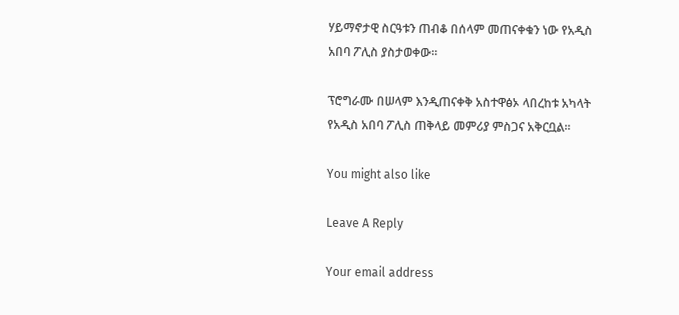ሃይማኖታዊ ስርዓቱን ጠብቆ በሰላም መጠናቀቁን ነው የአዲስ አበባ ፖሊስ ያስታወቀው፡፡

ፕሮግራሙ በሠላም እንዲጠናቀቅ አስተዋፅኦ ላበረከቱ አካላት የአዲስ አበባ ፖሊስ ጠቅላይ መምሪያ ምስጋና አቅርቧል፡፡

You might also like

Leave A Reply

Your email address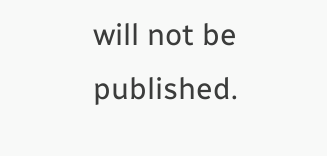will not be published.